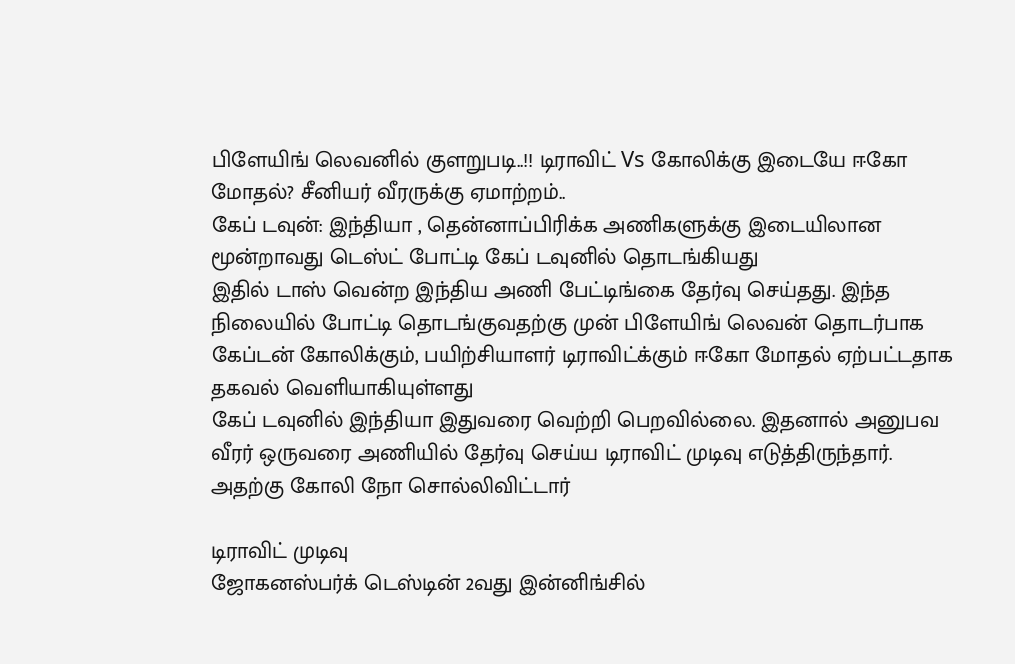பிளேயிங் லெவனில் குளறுபடி..!! டிராவிட் Vs கோலிக்கு இடையே ஈகோ மோதல்? சீனியர் வீரருக்கு ஏமாற்றம்..
கேப் டவுன்: இந்தியா , தென்னாப்பிரிக்க அணிகளுக்கு இடையிலான மூன்றாவது டெஸ்ட் போட்டி கேப் டவுனில் தொடங்கியது
இதில் டாஸ் வென்ற இந்திய அணி பேட்டிங்கை தேர்வு செய்தது. இந்த நிலையில் போட்டி தொடங்குவதற்கு முன் பிளேயிங் லெவன் தொடர்பாக கேப்டன் கோலிக்கும், பயிற்சியாளர் டிராவிட்க்கும் ஈகோ மோதல் ஏற்பட்டதாக தகவல் வெளியாகியுள்ளது
கேப் டவுனில் இந்தியா இதுவரை வெற்றி பெறவில்லை. இதனால் அனுபவ வீரர் ஒருவரை அணியில் தேர்வு செய்ய டிராவிட் முடிவு எடுத்திருந்தார். அதற்கு கோலி நோ சொல்லிவிட்டார்

டிராவிட் முடிவு
ஜோகனஸ்பர்க் டெஸ்டின் 2வது இன்னிங்சில்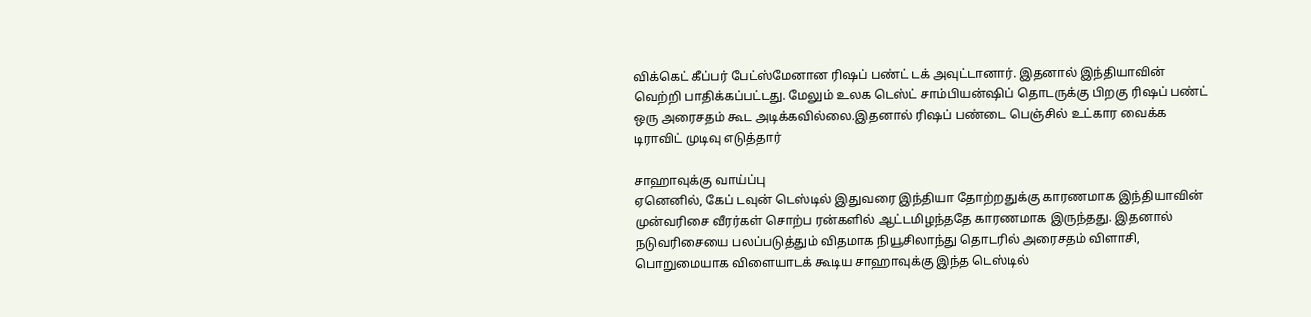விக்கெட் கீப்பர் பேட்ஸ்மேனான ரிஷப் பண்ட் டக் அவுட்டானார். இதனால் இந்தியாவின் வெற்றி பாதிக்கப்பட்டது. மேலும் உலக டெஸ்ட் சாம்பியன்ஷிப் தொடருக்கு பிறகு ரிஷப் பண்ட் ஒரு அரைசதம் கூட அடிக்கவில்லை.இதனால் ரிஷப் பண்டை பெஞ்சில் உட்கார வைக்க டிராவிட் முடிவு எடுத்தார்

சாஹாவுக்கு வாய்ப்பு
ஏனெனில், கேப் டவுன் டெஸ்டில் இதுவரை இந்தியா தோற்றதுக்கு காரணமாக இந்தியாவின் முன்வரிசை வீரர்கள் சொற்ப ரன்களில் ஆட்டமிழந்ததே காரணமாக இருந்தது. இதனால் நடுவரிசையை பலப்படுத்தும் விதமாக நியூசிலாந்து தொடரில் அரைசதம் விளாசி, பொறுமையாக விளையாடக் கூடிய சாஹாவுக்கு இந்த டெஸ்டில்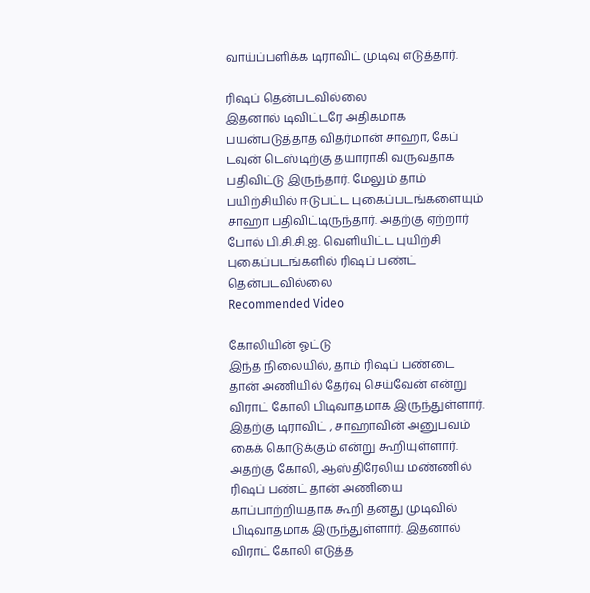வாய்ப்பளிக்க டிராவிட் முடிவு எடுத்தார்.

ரிஷப் தென்படவில்லை
இதனால் டிவிட்டரே அதிகமாக பயன்படுத்தாத விதர்மான் சாஹா, கேப் டவுன் டெஸ்டிற்கு தயாராகி வருவதாக பதிவிட்டு இருந்தார். மேலும் தாம் பயிற்சியில் ஈடுபட்ட புகைப்படங்களையும் சாஹா பதிவிட்டிருந்தார். அதற்கு ஏற்றார் போல் பி.சி.சி.ஐ. வெளியிட்ட புயிற்சி புகைப்படங்களில் ரிஷப் பண்ட் தென்படவில்லை
Recommended Video

கோலியின் ஓட்டு
இந்த நிலையில், தாம் ரிஷப் பண்டை தான் அணியில் தேர்வு செய்வேன் என்று விராட் கோலி பிடிவாதமாக இருந்துள்ளார். இதற்கு டிராவிட் , சாஹாவின் அனுபவம் கைக் கொடுக்கும் என்று கூறியுள்ளார். அதற்கு கோலி, ஆஸ்திரேலிய மண்ணில் ரிஷப் பண்ட் தான் அணியை காப்பாற்றியதாக கூறி தனது முடிவில் பிடிவாதமாக இருந்துள்ளார். இதனால் விராட் கோலி எடுத்த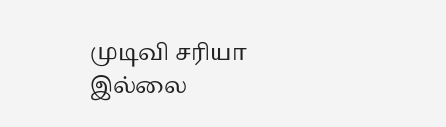முடிவி சரியா இல்லை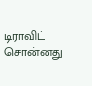டிராவிட் சொன்னது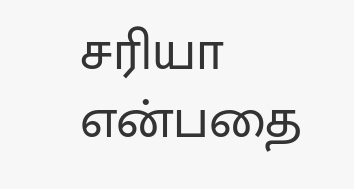சரியா என்பதை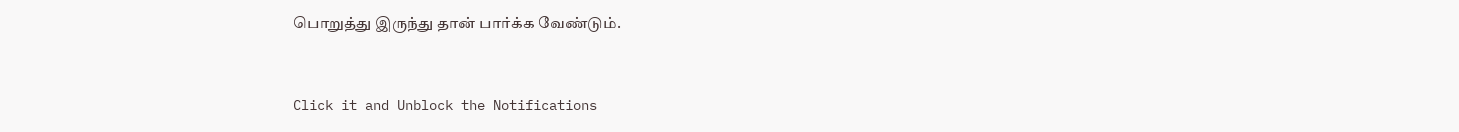பொறுத்து இருந்து தான் பார்க்க வேண்டும்.


Click it and Unblock the Notifications